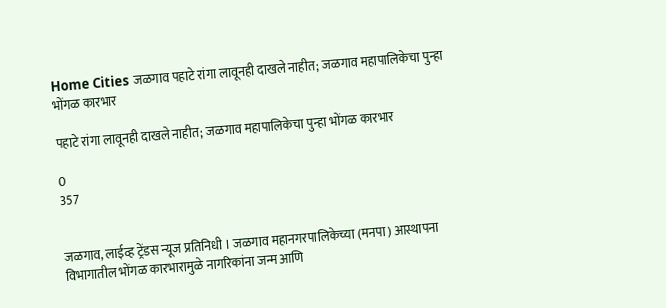Home Cities जळगाव पहाटे रांगा लावूनही दाखले नाहीत; जळगाव महापालिकेचा पुन्हा भोंगळ कारभार

पहाटे रांगा लावूनही दाखले नाहीत; जळगाव महापालिकेचा पुन्हा भोंगळ कारभार

0
357


जळगाव, लाईव्ह ट्रेंडस न्यूज प्रतिनिधी । जळगाव महानगरपालिकेच्या (मनपा) आस्थापना विभागातील भोंगळ कारभारामुळे नागरिकांना जन्म आणि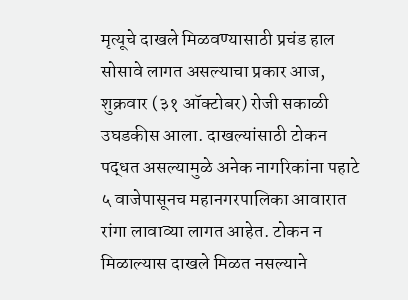मृत्यूचे दाखले मिळवण्यासाठी प्रचंड हाल सोसावे लागत असल्याचा प्रकार आज, शुक्रवार (३१ ऑक्टोबर) रोजी सकाळी उघडकीस आला. दाखल्यांसाठी टोकन पद्धत असल्यामुळे अनेक नागरिकांना पहाटे ५ वाजेपासूनच महानगरपालिका आवारात रांगा लावाव्या लागत आहेत. टोकन न मिळाल्यास दाखले मिळत नसल्याने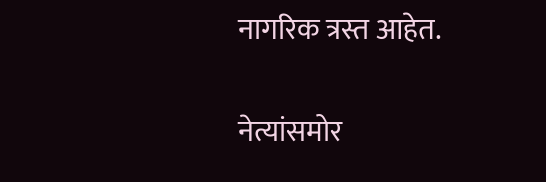नागरिक त्रस्त आहेत.

नेत्यांसमोर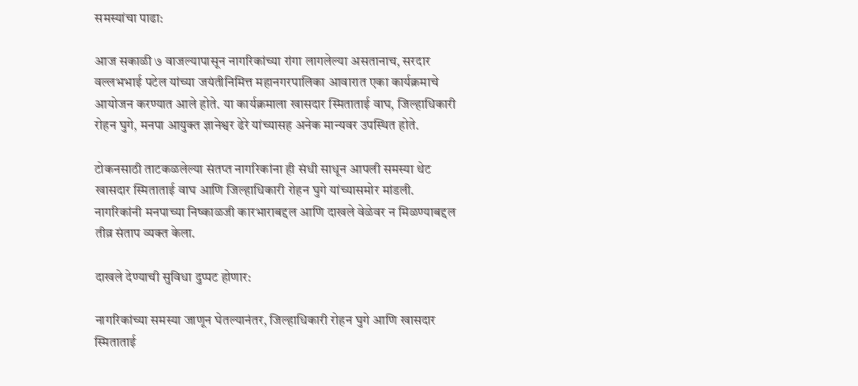समस्यांचा पाढा:

आज सकाळी ७ वाजल्यापासून नागरिकांच्या रांगा लागलेल्या असतानाच, सरदार वल्लभभाई पटेल यांच्या जयंतीनिमित्त महानगरपालिका आवारात एका कार्यक्रमाचे आयोजन करण्यात आले होते. या कार्यक्रमाला खासदार स्मिताताई वाघ, जिल्हाधिकारी रोहन घुगे, मनपा आयुक्त ज्ञानेश्वर ढेरे यांच्यासह अनेक मान्यवर उपस्थित होते.

टोकनसाठी ताटकळलेल्या संतप्त नागरिकांना ही संधी साधून आपली समस्या थेट खासदार स्मिताताई वाघ आणि जिल्हाधिकारी रोहन घुगे यांच्यासमोर मांडली. नागरिकांनी मनपाच्या निष्काळजी कारभाराबद्दल आणि दाखले वेळेवर न मिळण्याबद्दल तीव्र संताप व्यक्त केला.

दाखले देण्याची सुविधा दुप्पट होणार:

नागरिकांच्या समस्या जाणून घेतल्यानंतर, जिल्हाधिकारी रोहन घुगे आणि खासदार स्मिताताई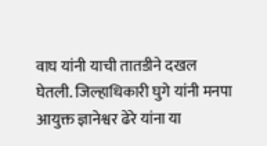वाघ यांनी याची तातडीने दखल घेतली. जिल्हाधिकारी घुगे यांनी मनपा आयुक्त ज्ञानेश्वर ढेरे यांना या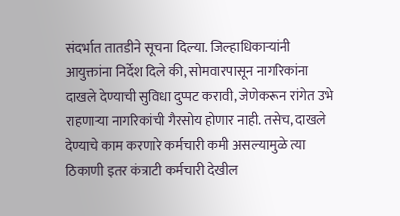संदर्भात तातडीने सूचना दिल्या. जिल्हाधिकाऱ्यांनी आयुक्तांना निर्देश दिले की, सोमवारपासून नागरिकांना दाखले देण्याची सुविधा दुप्पट करावी, जेणेकरून रांगेत उभे राहणाऱ्या नागरिकांची गैरसोय होणार नाही. तसेच, दाखले देण्याचे काम करणारे कर्मचारी कमी असल्यामुळे त्या ठिकाणी इतर कंत्राटी कर्मचारी देखील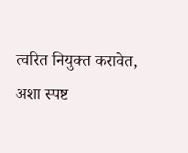त्वरित नियुक्त करावेत, अशा स्पष्ट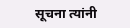सूचना त्यांनी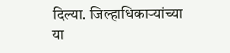दिल्या. जिल्हाधिकाऱ्यांच्या या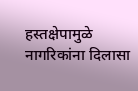हस्तक्षेपामुळे नागरिकांना दिलासा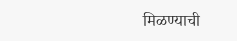मिळण्याची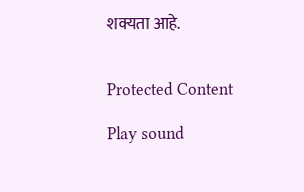शक्यता आहे.


Protected Content

Play sound